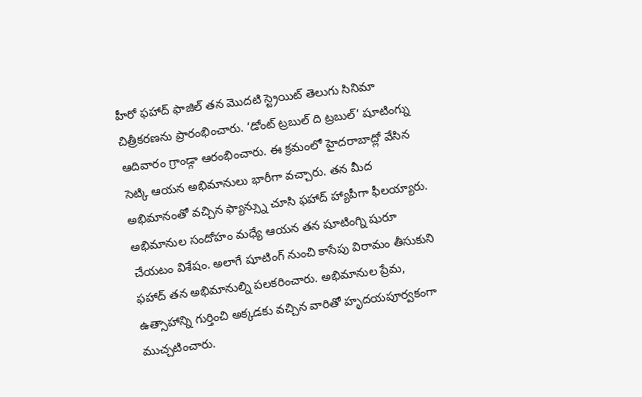హీరో ఫహాద్ ఫాజిల్ తన మొదటి స్ట్రెయిట్ తెలుగు సినిమా చిత్రీకరణను ప్రారంభించారు. ‘డోంట్ ట్రబుల్ ది ట్రబుల్’ షూటింగ్ను ఆదివారం గ్రాండ్గా ఆరంభించారు. ఈ క్రమంలో హైదరాబాద్లో వేసిన సెట్కి ఆయన అభిమానులు భారీగా వచ్చారు. తన మీద అభిమానంతో వచ్చిన ఫ్యాన్స్ను చూసి ఫహాద్ హ్యాపీగా ఫీలయ్యారు. అభిమానుల సందోహం మధ్యే ఆయన తన షూటింగ్ని షురూ చేయటం విశేషం. అలాగే షూటింగ్ నుంచి కాసేపు విరామం తీసుకుని ఫహాద్ తన అభిమానుల్ని పలకరించారు. అభిమానుల ప్రేమ, ఉత్సాహాన్ని గుర్తించి అక్కడకు వచ్చిన వారితో హృదయపూర్వకంగా ముచ్చటించారు.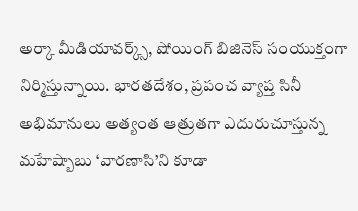అర్కా మీడియావర్క్స్, షోయింగ్ బిజినెస్ సంయుక్తంగా నిర్మిస్తున్నాయి. భారతదేశం, ప్రపంచ వ్యాప్త సినీ అభిమానులు అత్యంత ఆత్రుతగా ఎదురుచూస్తున్న మహేష్బాబు ‘వారణాసి’ని కూడా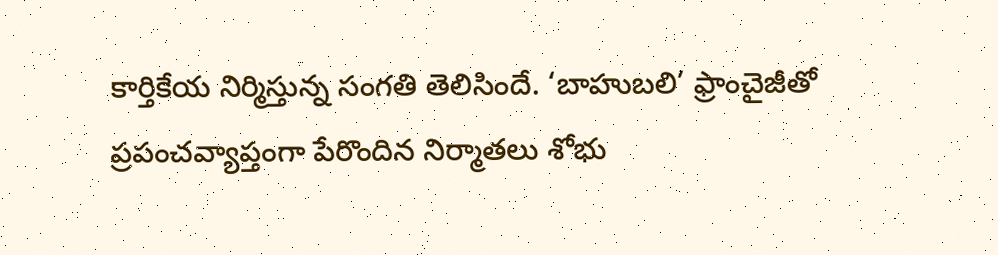కార్తికేయ నిర్మిస్తున్న సంగతి తెలిసిందే. ‘బాహుబలి’ ఫ్రాంచైజీతో ప్రపంచవ్యాప్తంగా పేరొందిన నిర్మాతలు శోభు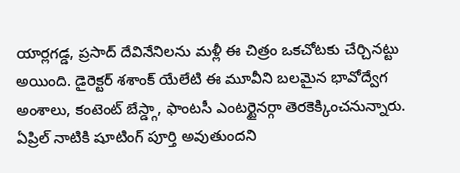యార్లగడ్డ, ప్రసాద్ దేవినేనిలను మళ్లీ ఈ చిత్రం ఒకచోటకు చేర్చినట్టు అయింది. డైరెక్టర్ శశాంక్ యేలేటి ఈ మూవీని బలమైన భావోద్వేగ అంశాలు, కంటెంట్ బేస్డ్గా, ఫాంటసీ ఎంటర్టైనర్గా తెరకెక్కించనున్నారు. ఏప్రిల్ నాటికి షూటింగ్ పూర్తి అవుతుందని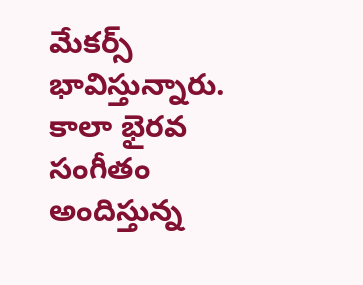మేకర్స్ భావిస్తున్నారు. కాలా భైరవ సంగీతం అందిస్తున్న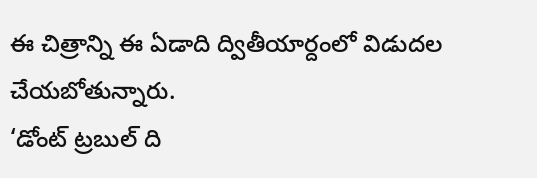ఈ చిత్రాన్ని ఈ ఏడాది ద్వితీయార్దంలో విడుదల చేయబోతున్నారు.
‘డోంట్ ట్రబుల్ ది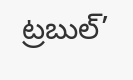ట్రబుల్’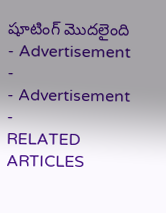షూటింగ్ మొదలైంది
- Advertisement -
- Advertisement -
RELATED ARTICLES